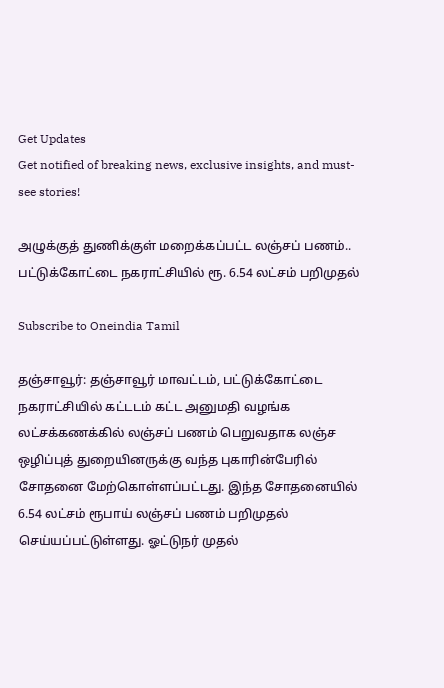Get Updates
Get notified of breaking news, exclusive insights, and must-see stories!

அழுக்குத் துணிக்குள் மறைக்கப்பட்ட லஞ்சப் பணம்.. பட்டுக்கோட்டை நகராட்சியில் ரூ. 6.54 லட்சம் பறிமுதல்

Subscribe to Oneindia Tamil

தஞ்சாவூர்: தஞ்சாவூர் மாவட்டம், பட்டுக்கோட்டை நகராட்சியில் கட்டடம் கட்ட அனுமதி வழங்க லட்சக்கணக்கில் லஞ்சப் பணம் பெறுவதாக லஞ்ச ஒழிப்புத் துறையினருக்கு வந்த புகாரின்பேரில் சோதனை மேற்கொள்ளப்பட்டது. இந்த சோதனையில் 6.54 லட்சம் ரூபாய் லஞ்சப் பணம் பறிமுதல் செய்யப்பட்டுள்ளது. ஓட்டுநர் முதல்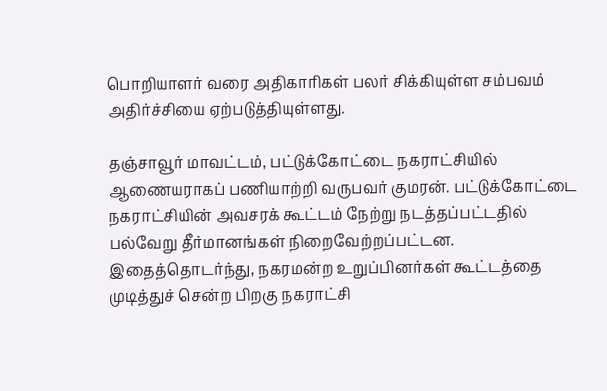பொறியாளர் வரை அதிகாரிகள் பலர் சிக்கியுள்ள சம்பவம் அதிர்ச்சியை ஏற்படுத்தியுள்ளது.

தஞ்சாவூர் மாவட்டம், பட்டுக்கோட்டை நகராட்சியில் ஆணையராகப் பணியாற்றி வருபவர் குமரன். பட்டுக்கோட்டை நகராட்சியின் அவசரக் கூட்டம் நேற்று நடத்தப்பட்டதில் பல்வேறு தீர்மானங்கள் நிறைவேற்றப்பட்டன. இதைத்தொடர்ந்து, நகரமன்ற உறுப்பினர்கள் கூட்டத்தை முடித்துச் சென்ற பிறகு நகராட்சி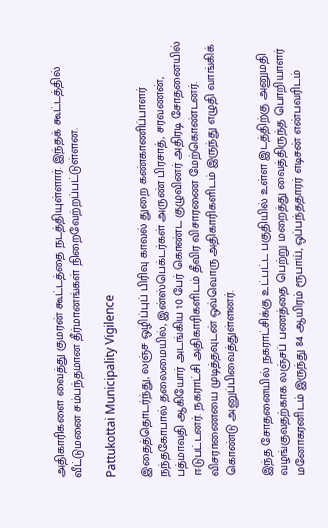அதிகாரிகளை வைத்து குமரன் கூட்டத்தை நடத்தியுள்ளார். இந்தக் கூட்டத்தில் வீட்டுமனை சம்பந்தமான தீர்மானங்கள் நிறைவேற்றப்பட்டுள்ளன.

Pattukottai Municipality Vigilence

இதைத்தொடர்ந்து, லஞ்ச ஒழிப்புப் பிரிவு காவல் துறை கண்காணிப்பாளர் நந்தகோபால் தலைமையில், இன்ஸ்பெக்டர்கள் அருண் பிரசாத், சரவணன், பத்மாவதி ஆகியோர் அடங்கிய 10 பேர் கொண்ட குழுவினர் அதிரடி சோதனையில் ஈடுபட்டனர். நகராட்சி அதிகாரிகளிடம் தீவிர விசாரணை மேற்கொண்டனர். விசராணையை முடித்தவுடன் ஒவ்வொரு அதிகாரிகளிடம் இருந்து எழுதி வாங்கிக் கொண்டு அனுப்பிவைத்துள்ளனர்.

இந்த சோதனையில் நகராட்சிக்கு உட்பட்ட பகுதியில் உள்ள இடத்திற்கு அனுமதி வழங்குவதற்காக லஞ்சப் பணத்தை பெற்று மறைத்து வைத்திருந்த பொறியாளர் மனோகரனிடம் இருந்து 84 ஆயிரம் ரூபாய், ஒப்பந்ததாரர் எடிசன் என்பவரிடம்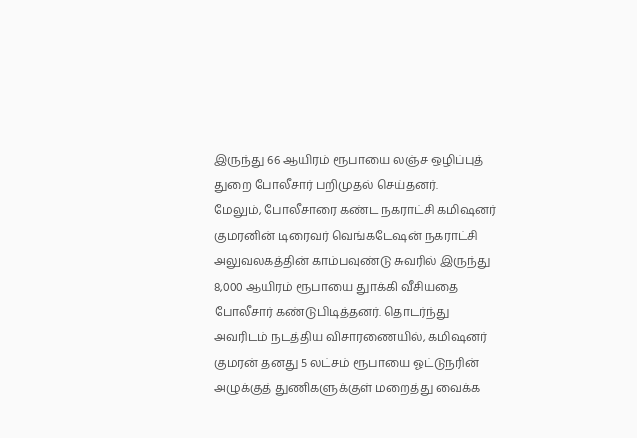இருந்து 66 ஆயிரம் ரூபாயை லஞ்ச ஒழிப்புத் துறை போலீசார் பறிமுதல் செய்தனர்.
மேலும், போலீசாரை கண்ட நகராட்சி கமிஷனர் குமரனின் டிரைவர் வெங்கடேஷன் நகராட்சி அலுவலகத்தின் காம்பவுண்டு சுவரில் இருந்து 8,000 ஆயிரம் ரூபாயை துாக்கி வீசியதை போலீசார் கண்டுபிடித்தனர். தொடர்ந்து அவரிடம் நடத்திய விசாரணையில், கமிஷனர் குமரன் தனது 5 லட்சம் ரூபாயை ஓட்டுநரின் அழுக்குத் துணிகளுக்குள் மறைத்து வைக்க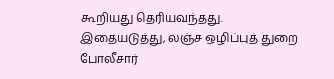கூறியது தெரியவந்தது. இதையடுத்து, லஞ்ச ஒழிப்புத் துறை போலீசார்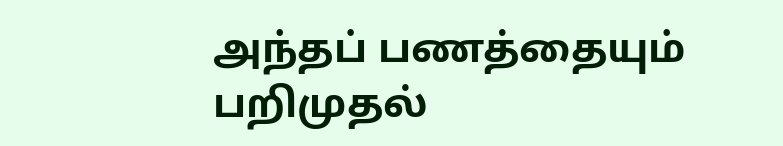அந்தப் பணத்தையும் பறிமுதல்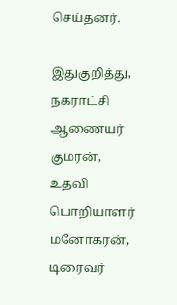செய்தனர்.

இதுகுறித்து, நகராட்சி ஆணையர் குமரன், உதவி பொறியாளர் மனோகரன், டிரைவர்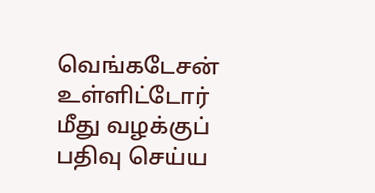வெங்கடேசன் உள்ளிட்டோர் மீது வழக்குப் பதிவு செய்ய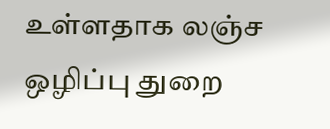உள்ளதாக லஞ்ச ஒழிப்பு துறை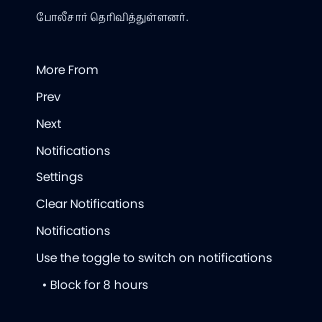போலீசார் தெரிவித்துள்ளனர்.

More From
Prev
Next
Notifications
Settings
Clear Notifications
Notifications
Use the toggle to switch on notifications
  • Block for 8 hours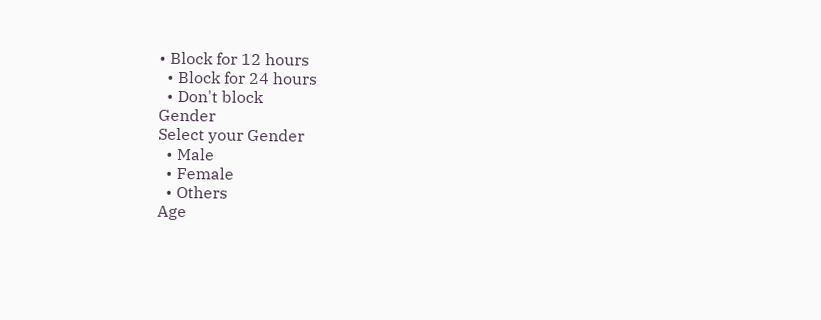• Block for 12 hours
  • Block for 24 hours
  • Don't block
Gender
Select your Gender
  • Male
  • Female
  • Others
Age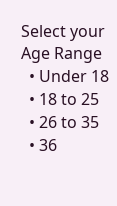Select your Age Range
  • Under 18
  • 18 to 25
  • 26 to 35
  • 36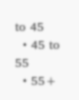to 45
  • 45 to 55
  • 55+